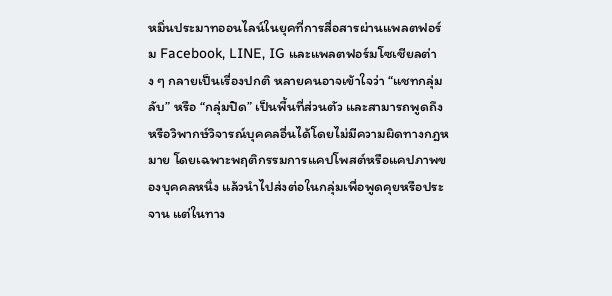หมิ่นประมาทออนไลน์ในยุคที่การสื่อสารผ่านแพลตฟอร์ม Facebook, LINE, IG และแพลตฟอร์มโซเชียลต่าง ๆ กลายเป็นเรื่องปกติ หลายคนอาจเข้าใจว่า “แชทกลุ่มลับ” หรือ “กลุ่มปิด” เป็นพื้นที่ส่วนตัว และสามารถพูดถึงหรือวิพากษ์วิจารณ์บุคคลอื่นได้โดยไม่มีความผิดทางกฎหมาย โดยเฉพาะพฤติกรรมการแคปโพสต์หรือแคปภาพของบุคคลหนึ่ง แล้วนำไปส่งต่อในกลุ่มเพื่อพูดคุยหรือประจาน แต่ในทาง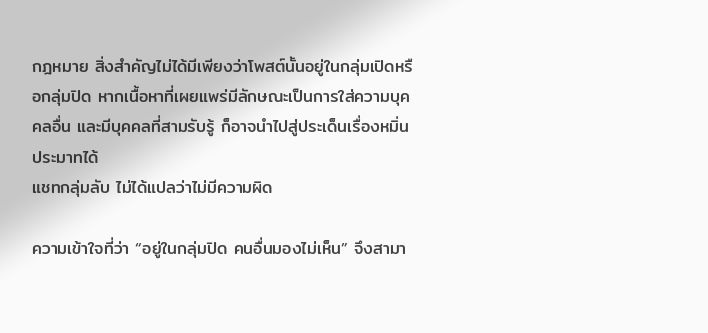กฎหมาย สิ่งสำคัญไม่ได้มีเพียงว่าโพสต์นั้นอยู่ในกลุ่มเปิดหรือกลุ่มปิด หากเนื้อหาที่เผยแพร่มีลักษณะเป็นการใส่ความบุคคลอื่น และมีบุคคลที่สามรับรู้ ก็อาจนำไปสู่ประเด็นเรื่องหมิ่นประมาทได้
แชทกลุ่มลับ ไม่ได้แปลว่าไม่มีความผิด

ความเข้าใจที่ว่า “อยู่ในกลุ่มปิด คนอื่นมองไม่เห็น” จึงสามา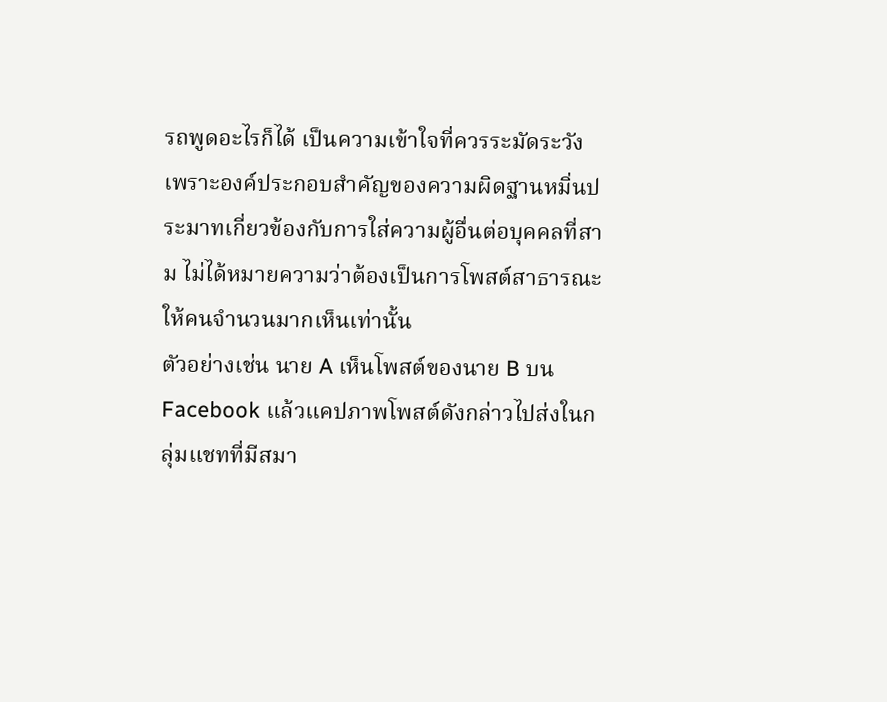รถพูดอะไรก็ได้ เป็นความเข้าใจที่ควรระมัดระวัง เพราะองค์ประกอบสำคัญของความผิดฐานหมิ่นประมาทเกี่ยวข้องกับการใส่ความผู้อื่นต่อบุคคลที่สาม ไม่ได้หมายความว่าต้องเป็นการโพสต์สาธารณะให้คนจำนวนมากเห็นเท่านั้น
ตัวอย่างเช่น นาย A เห็นโพสต์ของนาย B บน Facebook แล้วแคปภาพโพสต์ดังกล่าวไปส่งในกลุ่มแชทที่มีสมา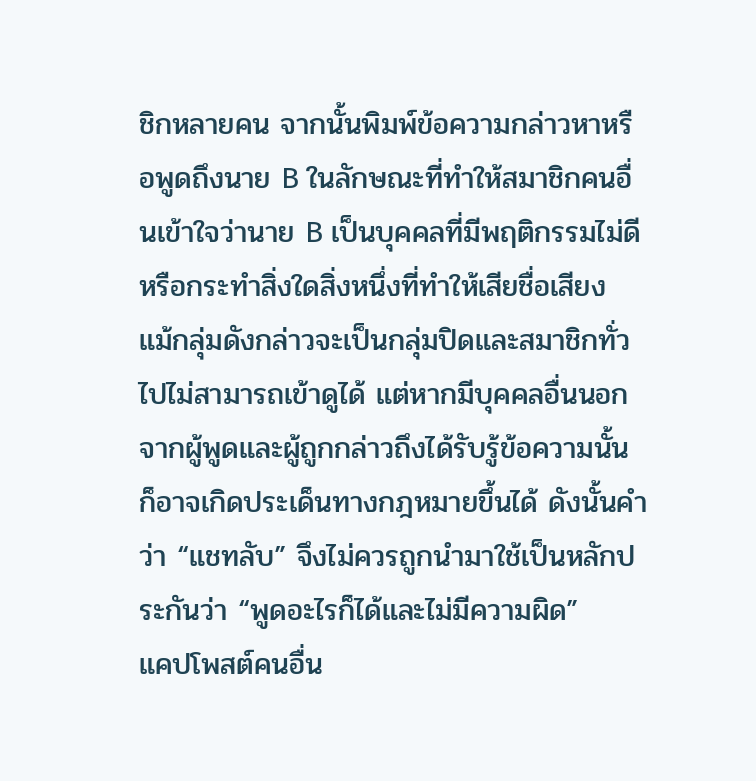ชิกหลายคน จากนั้นพิมพ์ข้อความกล่าวหาหรือพูดถึงนาย B ในลักษณะที่ทำให้สมาชิกคนอื่นเข้าใจว่านาย B เป็นบุคคลที่มีพฤติกรรมไม่ดีหรือกระทำสิ่งใดสิ่งหนึ่งที่ทำให้เสียชื่อเสียง
แม้กลุ่มดังกล่าวจะเป็นกลุ่มปิดและสมาชิกทั่วไปไม่สามารถเข้าดูได้ แต่หากมีบุคคลอื่นนอกจากผู้พูดและผู้ถูกกล่าวถึงได้รับรู้ข้อความนั้น ก็อาจเกิดประเด็นทางกฎหมายขึ้นได้ ดังนั้นคำว่า “แชทลับ” จึงไม่ควรถูกนำมาใช้เป็นหลักประกันว่า “พูดอะไรก็ได้และไม่มีความผิด”
แคปโพสต์คนอื่น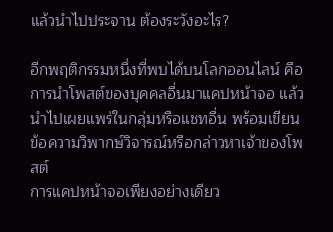แล้วนำไปประจาน ต้องระวังอะไร?

อีกพฤติกรรมหนึ่งที่พบได้บนโลกออนไลน์ คือการนำโพสต์ของบุคคลอื่นมาแคปหน้าจอ แล้วนำไปเผยแพร่ในกลุ่มหรือแชทอื่น พร้อมเขียนข้อความวิพากษ์วิจารณ์หรือกล่าวหาเจ้าของโพสต์
การแคปหน้าจอเพียงอย่างเดียว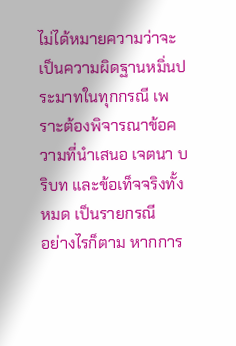ไม่ได้หมายความว่าจะเป็นความผิดฐานหมิ่นประมาทในทุกกรณี เพราะต้องพิจารณาข้อความที่นำเสนอ เจตนา บริบท และข้อเท็จจริงทั้งหมด เป็นรายกรณี
อย่างไรก็ตาม หากการ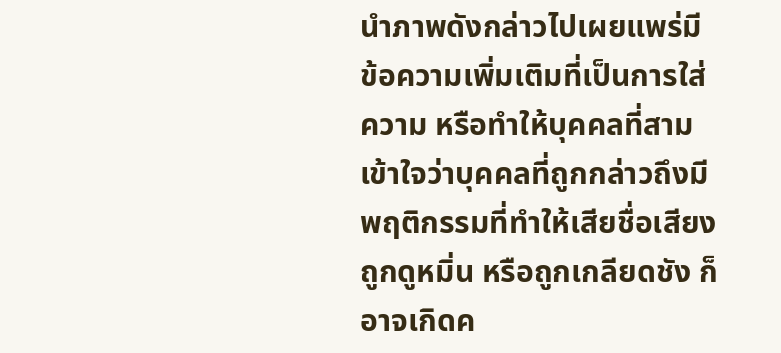นำภาพดังกล่าวไปเผยแพร่มีข้อความเพิ่มเติมที่เป็นการใส่ความ หรือทำให้บุคคลที่สามเข้าใจว่าบุคคลที่ถูกกล่าวถึงมีพฤติกรรมที่ทำให้เสียชื่อเสียง ถูกดูหมิ่น หรือถูกเกลียดชัง ก็อาจเกิดค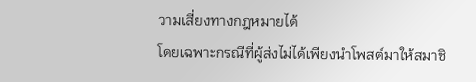วามเสี่ยงทางกฎหมายได้
โดยเฉพาะกรณีที่ผู้ส่งไม่ได้เพียงนำโพสต์มาให้สมาชิ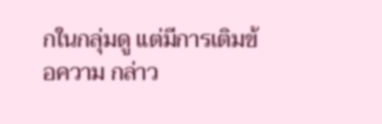กในกลุ่มดู แต่มีการเติมข้อความ กล่าว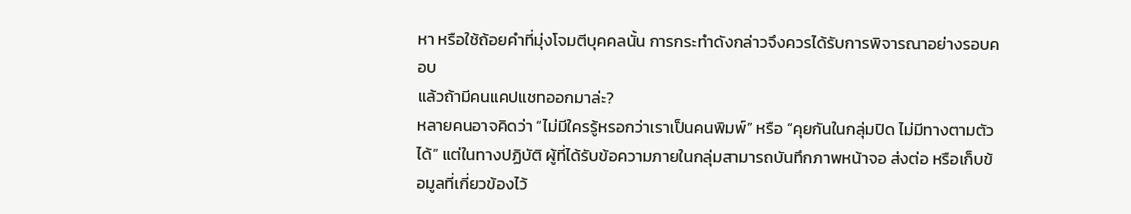หา หรือใช้ถ้อยคำที่มุ่งโจมตีบุคคลนั้น การกระทำดังกล่าวจึงควรได้รับการพิจารณาอย่างรอบคอบ
แล้วถ้ามีคนแคปแชทออกมาล่ะ?
หลายคนอาจคิดว่า “ไม่มีใครรู้หรอกว่าเราเป็นคนพิมพ์” หรือ “คุยกันในกลุ่มปิด ไม่มีทางตามตัวได้” แต่ในทางปฏิบัติ ผู้ที่ได้รับข้อความภายในกลุ่มสามารถบันทึกภาพหน้าจอ ส่งต่อ หรือเก็บข้อมูลที่เกี่ยวข้องไว้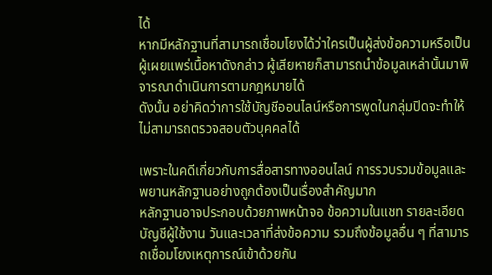ได้
หากมีหลักฐานที่สามารถเชื่อมโยงได้ว่าใครเป็นผู้ส่งข้อความหรือเป็นผู้เผยแพร่เนื้อหาดังกล่าว ผู้เสียหายก็สามารถนำข้อมูลเหล่านั้นมาพิจารณาดำเนินการตามกฎหมายได้
ดังนั้น อย่าคิดว่าการใช้บัญชีออนไลน์หรือการพูดในกลุ่มปิดจะทำให้ไม่สามารถตรวจสอบตัวบุคคลได้

เพราะในคดีเกี่ยวกับการสื่อสารทางออนไลน์ การรวบรวมข้อมูลและพยานหลักฐานอย่างถูกต้องเป็นเรื่องสำคัญมาก
หลักฐานอาจประกอบด้วยภาพหน้าจอ ข้อความในแชท รายละเอียดบัญชีผู้ใช้งาน วันและเวลาที่ส่งข้อความ รวมถึงข้อมูลอื่น ๆ ที่สามารถเชื่อมโยงเหตุการณ์เข้าด้วยกัน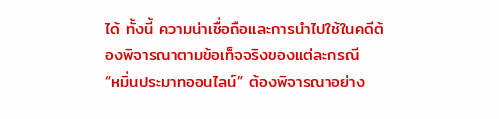ได้ ทั้งนี้ ความน่าเชื่อถือและการนำไปใช้ในคดีต้องพิจารณาตามข้อเท็จจริงของแต่ละกรณี
“หมิ่นประมาทออนไลน์” ต้องพิจารณาอย่าง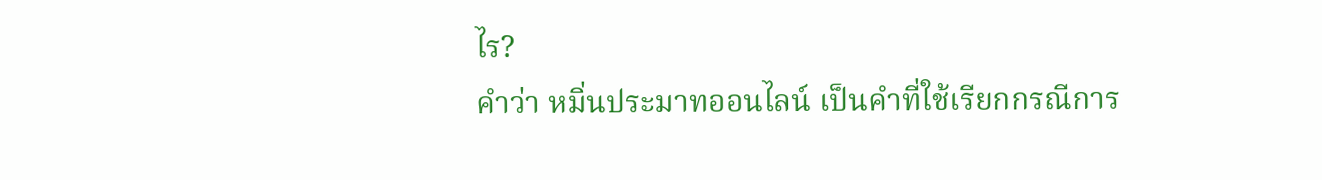ไร?
คำว่า หมิ่นประมาทออนไลน์ เป็นคำที่ใช้เรียกกรณีการ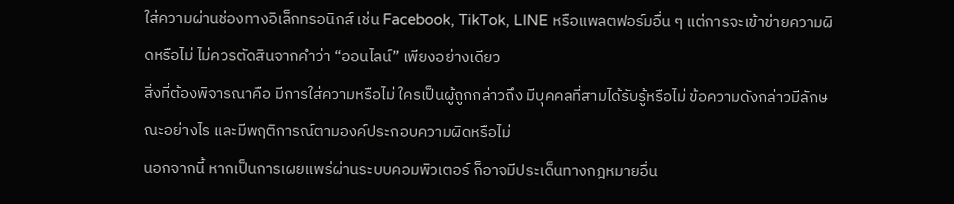ใส่ความผ่านช่องทางอิเล็กทรอนิกส์ เช่น Facebook, TikTok, LINE หรือแพลตฟอร์มอื่น ๆ แต่การจะเข้าข่ายความผิดหรือไม่ ไม่ควรตัดสินจากคำว่า “ออนไลน์” เพียงอย่างเดียว
สิ่งที่ต้องพิจารณาคือ มีการใส่ความหรือไม่ ใครเป็นผู้ถูกกล่าวถึง มีบุคคลที่สามได้รับรู้หรือไม่ ข้อความดังกล่าวมีลักษณะอย่างไร และมีพฤติการณ์ตามองค์ประกอบความผิดหรือไม่
นอกจากนี้ หากเป็นการเผยแพร่ผ่านระบบคอมพิวเตอร์ ก็อาจมีประเด็นทางกฎหมายอื่น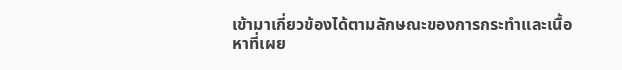เข้ามาเกี่ยวข้องได้ตามลักษณะของการกระทำและเนื้อหาที่เผย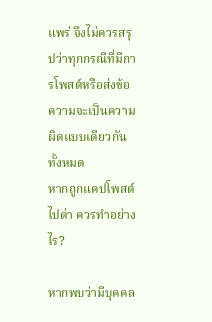แพร่ จึงไม่ควรสรุปว่าทุกกรณีที่มีการโพสต์หรือส่งข้อความจะเป็นความผิดแบบเดียวกันทั้งหมด
หากถูกแคปโพสต์ไปด่า ควรทำอย่างไร?

หากพบว่ามีบุคคล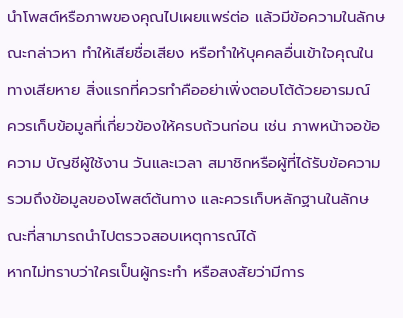นำโพสต์หรือภาพของคุณไปเผยแพร่ต่อ แล้วมีข้อความในลักษณะกล่าวหา ทำให้เสียชื่อเสียง หรือทำให้บุคคลอื่นเข้าใจคุณในทางเสียหาย สิ่งแรกที่ควรทำคืออย่าเพิ่งตอบโต้ด้วยอารมณ์
ควรเก็บข้อมูลที่เกี่ยวข้องให้ครบถ้วนก่อน เช่น ภาพหน้าจอข้อความ บัญชีผู้ใช้งาน วันและเวลา สมาชิกหรือผู้ที่ได้รับข้อความ รวมถึงข้อมูลของโพสต์ต้นทาง และควรเก็บหลักฐานในลักษณะที่สามารถนำไปตรวจสอบเหตุการณ์ได้
หากไม่ทราบว่าใครเป็นผู้กระทำ หรือสงสัยว่ามีการ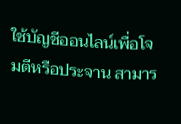ใช้บัญชีออนไลน์เพื่อโจมตีหรือประจาน สามาร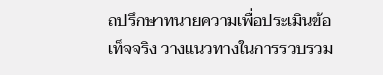ถปรึกษาทนายความเพื่อประเมินข้อเท็จจริง วางแนวทางในการรวบรวม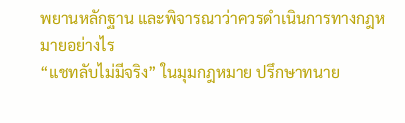พยานหลักฐาน และพิจารณาว่าควรดำเนินการทางกฎหมายอย่างไร
“แชทลับไม่มีจริง” ในมุมกฎหมาย ปรึกษาทนาย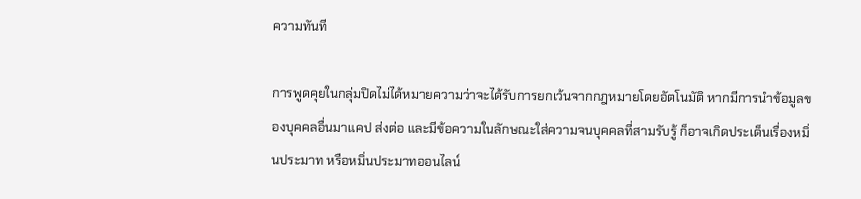ความทันที

การพูดคุยในกลุ่มปิดไม่ได้หมายความว่าจะได้รับการยกเว้นจากกฎหมายโดยอัตโนมัติ หากมีการนำข้อมูลของบุคคลอื่นมาแคป ส่งต่อ และมีข้อความในลักษณะใส่ความจนบุคคลที่สามรับรู้ ก็อาจเกิดประเด็นเรื่องหมิ่นประมาท หรือหมิ่นประมาทออนไลน์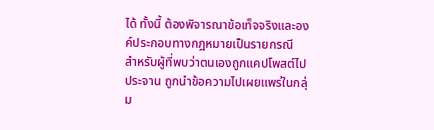ได้ ทั้งนี้ ต้องพิจารณาข้อเท็จจริงและองค์ประกอบทางกฎหมายเป็นรายกรณี
สำหรับผู้ที่พบว่าตนเองถูกแคปโพสต์ไปประจาน ถูกนำข้อความไปเผยแพร่ในกลุ่ม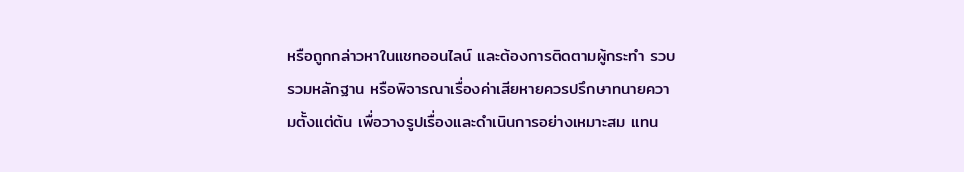หรือถูกกล่าวหาในแชทออนไลน์ และต้องการติดตามผู้กระทำ รวบรวมหลักฐาน หรือพิจารณาเรื่องค่าเสียหายควรปรึกษาทนายความตั้งแต่ต้น เพื่อวางรูปเรื่องและดำเนินการอย่างเหมาะสม แทน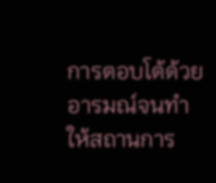การตอบโต้ด้วยอารมณ์จนทำให้สถานการ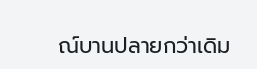ณ์บานปลายกว่าเดิม